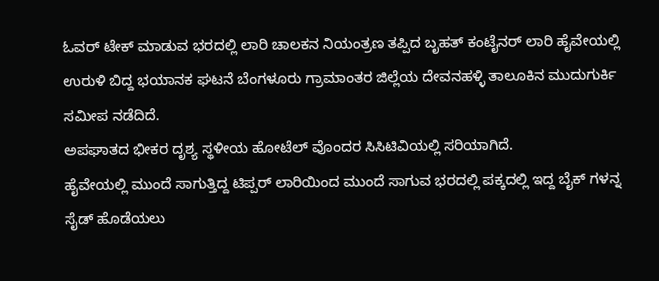ಓವರ್ ಟೇಕ್ ಮಾಡುವ ಭರದಲ್ಲಿ ಲಾರಿ ಚಾಲಕನ ನಿಯಂತ್ರಣ ತಪ್ಪಿದ ಬೃಹತ್ ಕಂಟೈನರ್ ಲಾರಿ ಹೈವೇಯಲ್ಲಿ ಉರುಳಿ ಬಿದ್ದ ಭಯಾನಕ ಘಟನೆ ಬೆಂಗಳೂರು ಗ್ರಾಮಾಂತರ ಜಿಲ್ಲೆಯ ದೇವನಹಳ್ಳಿ ತಾಲೂಕಿನ ಮುದುಗುರ್ಕಿ ಸಮೀಪ ನಡೆದಿದೆ.
ಅಪಘಾತದ ಭೀಕರ ದೃಶ್ಯ ಸ್ಥಳೀಯ ಹೋಟೆಲ್ ವೊಂದರ ಸಿಸಿಟಿವಿಯಲ್ಲಿ ಸರಿಯಾಗಿದೆ.
ಹೈವೇಯಲ್ಲಿ ಮುಂದೆ ಸಾಗುತ್ತಿದ್ದ ಟಿಪ್ಪರ್ ಲಾರಿಯಿಂದ ಮುಂದೆ ಸಾಗುವ ಭರದಲ್ಲಿ ಪಕ್ಕದಲ್ಲಿ ಇದ್ದ ಬೈಕ್ ಗಳನ್ನ ಸೈಡ್ ಹೊಡೆಯಲು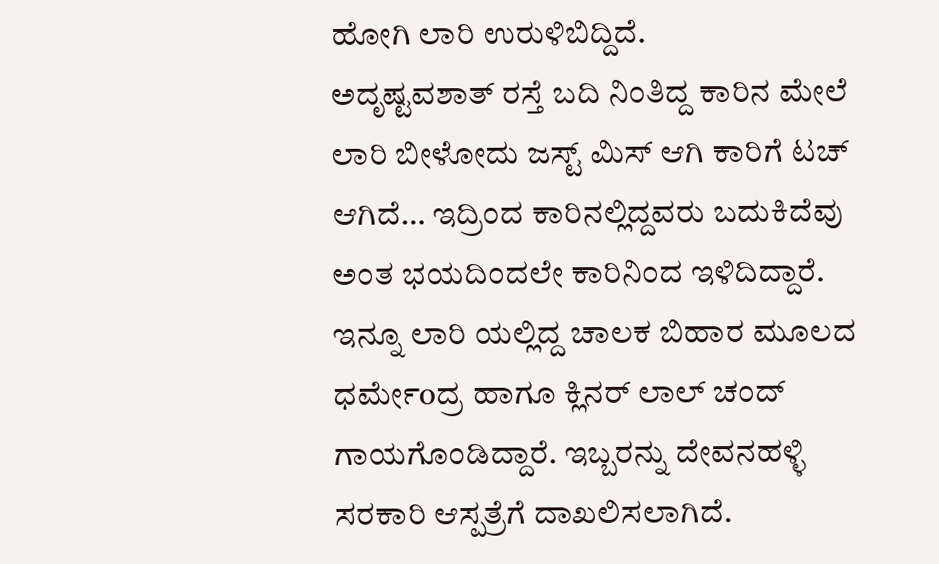ಹೋಗಿ ಲಾರಿ ಉರುಳಿಬಿದ್ದಿದೆ.
ಅದೃಷ್ಟವಶಾತ್ ರಸ್ತೆ ಬದಿ ನಿಂತಿದ್ದ ಕಾರಿನ ಮೇಲೆ ಲಾರಿ ಬೀಳೋದು ಜಸ್ಟ್ ಮಿಸ್ ಆಗಿ ಕಾರಿಗೆ ಟಚ್ ಆಗಿದೆ… ಇದ್ರಿಂದ ಕಾರಿನಲ್ಲಿದ್ದವರು ಬದುಕಿದೆವು ಅಂತ ಭಯದಿಂದಲೇ ಕಾರಿನಿಂದ ಇಳಿದಿದ್ದಾರೆ.
ಇನ್ನೂ ಲಾರಿ ಯಲ್ಲಿದ್ದ ಚಾಲಕ ಬಿಹಾರ ಮೂಲದ ಧರ್ಮೇoದ್ರ ಹಾಗೂ ಕ್ಲಿನರ್ ಲಾಲ್ ಚಂದ್ ಗಾಯಗೊಂಡಿದ್ದಾರೆ. ಇಬ್ಬರನ್ನು ದೇವನಹಳ್ಳಿ ಸರಕಾರಿ ಆಸ್ಪತ್ರೆಗೆ ದಾಖಲಿಸಲಾಗಿದೆ.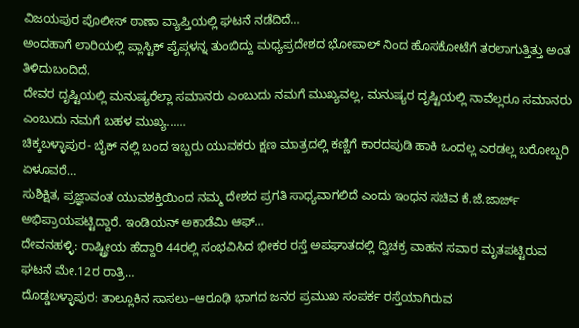ವಿಜಯಪುರ ಪೊಲೀಸ್ ಠಾಣಾ ವ್ಯಾಪ್ತಿಯಲ್ಲಿ ಘಟನೆ ನಡೆದಿದೆ…
ಅಂದಹಾಗೆ ಲಾರಿಯಲ್ಲಿ ಪ್ಲಾಸ್ಟಿಕ್ ಪೈಪ್ಗಳನ್ನ ತುಂಬಿದ್ದು ಮಧ್ಯಪ್ರದೇಶದ ಭೋಪಾಲ್ ನಿಂದ ಹೊಸಕೋಟೆಗೆ ತರಲಾಗುತ್ತಿತ್ತು ಅಂತ ತಿಳಿದುಬಂದಿದೆ.
ದೇವರ ದೃಷ್ಟಿಯಲ್ಲಿ ಮನುಷ್ಯರೆಲ್ಲಾ ಸಮಾನರು ಎಂಬುದು ನಮಗೆ ಮುಖ್ಯವಲ್ಲ, ಮನುಷ್ಯರ ದೃಷ್ಟಿಯಲ್ಲಿ ನಾವೆಲ್ಲರೂ ಸಮಾನರು ಎಂಬುದು ನಮಗೆ ಬಹಳ ಮುಖ್ಯ...…
ಚಿಕ್ಕಬಳ್ಳಾಪುರ- ಬೈಕ್ ನಲ್ಲಿ ಬಂದ ಇಬ್ಬರು ಯುವಕರು ಕ್ಷಣ ಮಾತ್ರದಲ್ಲಿ ಕಣ್ಣಿಗೆ ಕಾರದಪುಡಿ ಹಾಕಿ ಒಂದಲ್ಲ ಎರಡಲ್ಲ ಬರೋಬ್ಬರಿ ಏಳೂವರೆ…
ಸುಶಿಕ್ಷಿತ, ಪ್ರಜ್ಞಾವಂತ ಯುವಶಕ್ತಿಯಿಂದ ನಮ್ಮ ದೇಶದ ಪ್ರಗತಿ ಸಾಧ್ಯವಾಗಲಿದೆ ಎಂದು ಇಂಧನ ಸಚಿವ ಕೆ.ಜೆ.ಜಾರ್ಜ್ ಅಭಿಪ್ರಾಯಪಟ್ಟಿದ್ದಾರೆ. ಇಂಡಿಯನ್ ಅಕಾಡೆಮಿ ಆಫ್…
ದೇವನಹಳ್ಳಿ: ರಾಷ್ಟ್ರೀಯ ಹೆದ್ದಾರಿ 44ರಲ್ಲಿ ಸಂಭವಿಸಿದ ಭೀಕರ ರಸ್ತೆ ಅಪಘಾತದಲ್ಲಿ ದ್ವಿಚಕ್ರ ವಾಹನ ಸವಾರ ಮೃತಪಟ್ಟಿರುವ ಘಟನೆ ಮೇ.12ರ ರಾತ್ರಿ…
ದೊಡ್ಡಬಳ್ಳಾಪುರ: ತಾಲ್ಲೂಕಿನ ಸಾಸಲು–ಆರೂಢಿ ಭಾಗದ ಜನರ ಪ್ರಮುಖ ಸಂಪರ್ಕ ರಸ್ತೆಯಾಗಿರುವ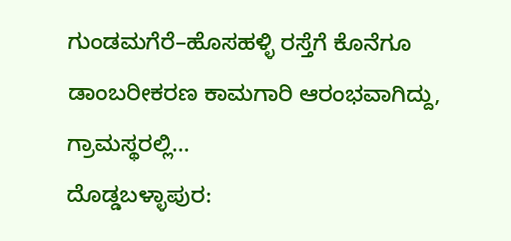ಗುಂಡಮಗೆರೆ–ಹೊಸಹಳ್ಳಿ ರಸ್ತೆಗೆ ಕೊನೆಗೂ ಡಾಂಬರೀಕರಣ ಕಾಮಗಾರಿ ಆರಂಭವಾಗಿದ್ದು, ಗ್ರಾಮಸ್ಥರಲ್ಲಿ…
ದೊಡ್ಡಬಳ್ಳಾಪುರ: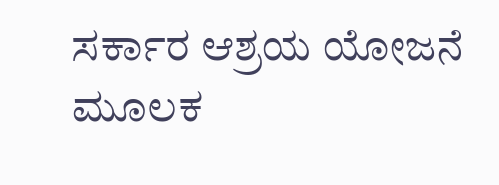ಸರ್ಕಾರ ಆಶ್ರಯ ಯೋಜನೆ ಮೂಲಕ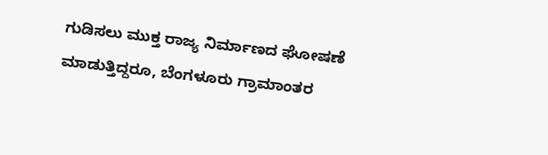ಗುಡಿಸಲು ಮುಕ್ತ ರಾಜ್ಯ ನಿರ್ಮಾಣದ ಘೋಷಣೆ ಮಾಡುತ್ತಿದ್ದರೂ, ಬೆಂಗಳೂರು ಗ್ರಾಮಾಂತರ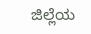ಜಿಲ್ಲೆಯ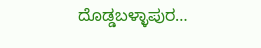ದೊಡ್ಡಬಳ್ಳಾಪುರ…